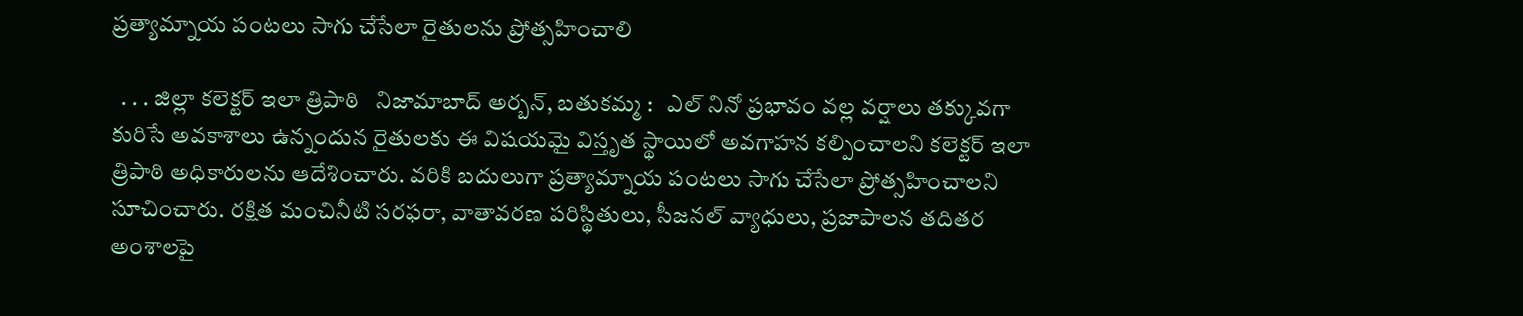ప్రత్యామ్నాయ పంటలు సాగు చేసేలా రైతులను ప్రోత్సహించాలి

  . . . జిల్లా కలెక్టర్ ఇలా త్రిపాఠి   నిజామాబాద్ అర్బన్, బతుకమ్మ :   ఎల్ నినో ప్రభావం వల్ల వర్షాలు తక్కువగా కురిసే అవకాశాలు ఉన్నందున రైతులకు ఈ విషయమై విస్తృత స్థాయిలో అవగాహన కల్పించాలని కలెక్టర్ ఇలా త్రిపాఠి అధికారులను ఆదేశించారు. వరికి బదులుగా ప్రత్యామ్నాయ పంటలు సాగు చేసేలా ప్రోత్సహించాలని సూచించారు. రక్షిత మంచినీటి సరఫరా, వాతావరణ పరిస్థితులు, సీజనల్ వ్యాధులు, ప్రజాపాలన తదితర అంశాలపై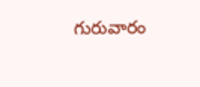గురువారం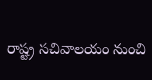రాష్ట్ర సచివాలయం నుంచి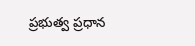ప్రభుత్వ ప్రధాన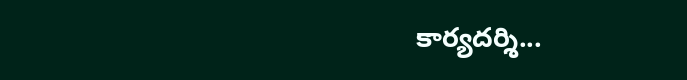కార్యదర్శి...